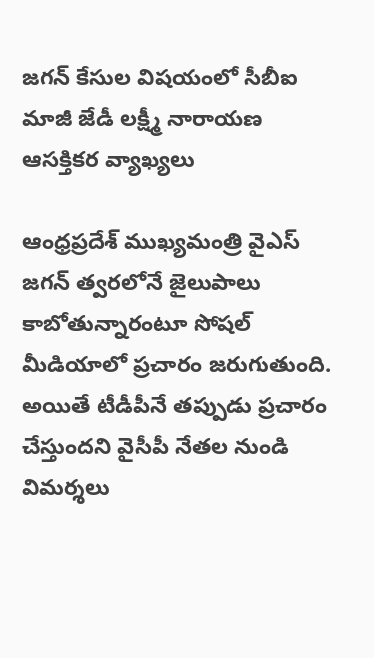జగన్ కేసుల విషయంలో సీబీఐ మాజీ జేడీ లక్ష్మీ నారాయణ ఆసక్తికర వ్యాఖ్యలు

ఆంధ్రప్రదేశ్ ముఖ్యమంత్రి వైఎస్ జగన్‌ త్వరలోనే జైలుపాలు కాబోతున్నారంటూ సోషల్ మీడియాలో ప్రచారం జరుగుతుంది. అయితే టీడీపీనే తప్పుడు ప్రచారం చేస్తుందని వైసీపీ నేతల నుండి విమర్శలు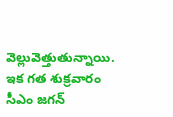వెల్లువెత్తుతున్నాయి. ఇక గత శుక్రవారం సీఎం జగన్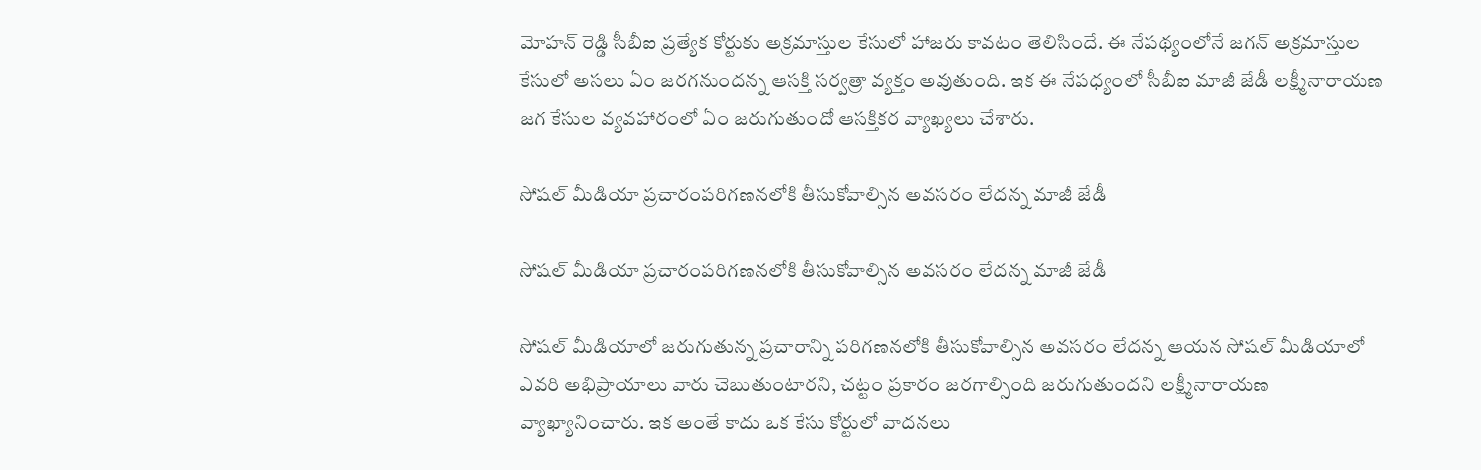మోహన్ రెడ్డి సీబీఐ ప్రత్యేక కోర్టుకు అక్రమాస్తుల కేసులో హాజరు కావటం తెలిసిందే. ఈ నేపథ్యంలోనే జగన్ అక్రమాస్తుల కేసులో అసలు ఏం జరగనుందన్న ఆసక్తి సర్వత్రా వ్యక్తం అవుతుంది. ఇక ఈ నేపధ్యంలో సీబీఐ మాజీ జేడీ లక్ష్మీనారాయణ జగ కేసుల వ్యవహారంలో ఏం జరుగుతుందో ఆసక్తికర వ్యాఖ్యలు చేశారు.

సోషల్ మీడియా ప్రచారంపరిగణనలోకి తీసుకోవాల్సిన అవసరం లేదన్న మాజీ జేడీ

సోషల్ మీడియా ప్రచారంపరిగణనలోకి తీసుకోవాల్సిన అవసరం లేదన్న మాజీ జేడీ

సోషల్ మీడియాలో జరుగుతున్న ప్రచారాన్ని పరిగణనలోకి తీసుకోవాల్సిన అవసరం లేదన్న ఆయన సోషల్ మీడియాలో ఎవరి అభిప్రాయాలు వారు చెబుతుంటారని, చట్టం ప్రకారం జరగాల్సింది జరుగుతుందని లక్ష్మీనారాయణ వ్యాఖ్యానించారు. ఇక అంతే కాదు ఒక కేసు కోర్టులో వాదనలు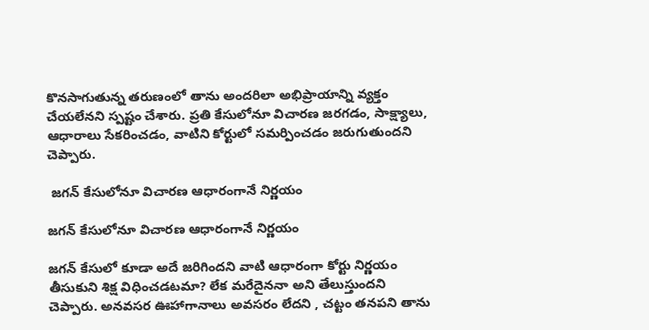కొనసాగుతున్న తరుణంలో తాను అందరిలా అభిప్రాయాన్ని వ్యక్తం చేయలేనని స్పష్టం చేశారు. ప్రతి కేసులోనూ విచారణ జరగడం, సాక్ష్యాలు, ఆధారాలు సేకరించడం, వాటిని కోర్టులో సమర్పించడం జరుగుతుందని చెప్పారు.

 జగన్ కేసులోనూ విచారణ ఆధారంగానే నిర్ణయం

జగన్ కేసులోనూ విచారణ ఆధారంగానే నిర్ణయం

జగన్ కేసులో కూడా అదే జరిగిందని వాటి ఆధారంగా కోర్టు నిర్ణయం తీసుకుని శిక్ష విధించడటమా? లేక మరేదైననా అని తేలుస్తుందని చెప్పారు. అనవసర ఊహాగానాలు అవసరం లేదని , చట్టం తనపని తాను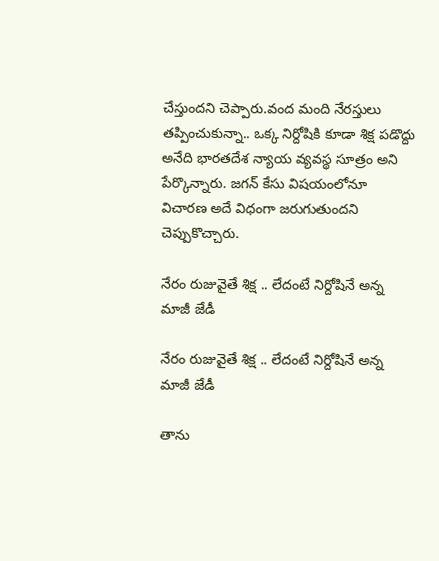చేస్తుందని చెప్పారు.వంద మంది నేరస్తులు తప్పించుకున్నా.. ఒక్క నిర్దోషికి కూడా శిక్ష పడొద్దు అనేది భారతదేశ న్యాయ వ్యవస్థ సూత్రం అని పేర్కొన్నారు. జగన్ కేసు విషయంలోనూ విచారణ అదే విధంగా జరుగుతుందని చెప్పుకొచ్చారు.

నేరం రుజువైతే శిక్ష .. లేదంటే నిర్దోషినే అన్న మాజీ జేడీ

నేరం రుజువైతే శిక్ష .. లేదంటే నిర్దోషినే అన్న మాజీ జేడీ

తాను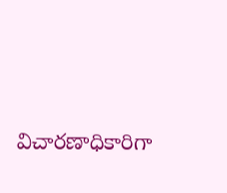విచారణాధికారిగా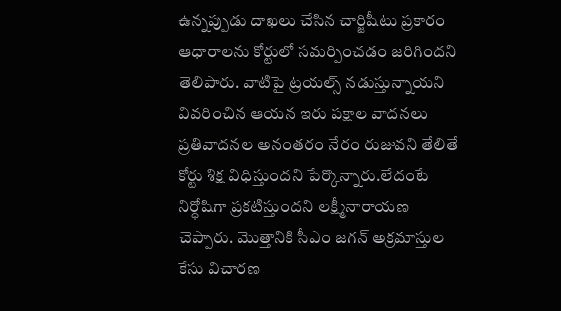ఉన్నప్పుడు దాఖలు చేసిన చార్జిషీటు ప్రకారం ఆధారాలను కోర్టులో సమర్పించడం జరిగిందని తెలిపారు. వాటిపై ట్రయల్స్ నడుస్తున్నాయని వివరించిన ఆయన ఇరు పక్షాల వాదనలు ప్రతివాదనల అనంతరం నేరం రుజువని తేలితే కోర్టు శిక్ష విధిస్తుందని పేర్కొన్నారు.లేదంటే నిర్ధోషిగా ప్రకటిస్తుందని లక్ష్మీనారాయణ చెప్పారు. మొత్తానికి సీఎం జగన్ అక్రమాస్తుల కేసు విచారణ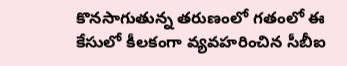కొనసాగుతున్న తరుణంలో గతంలో ఈ కేసులో కీలకంగా వ్యవహరించిన సీబీఐ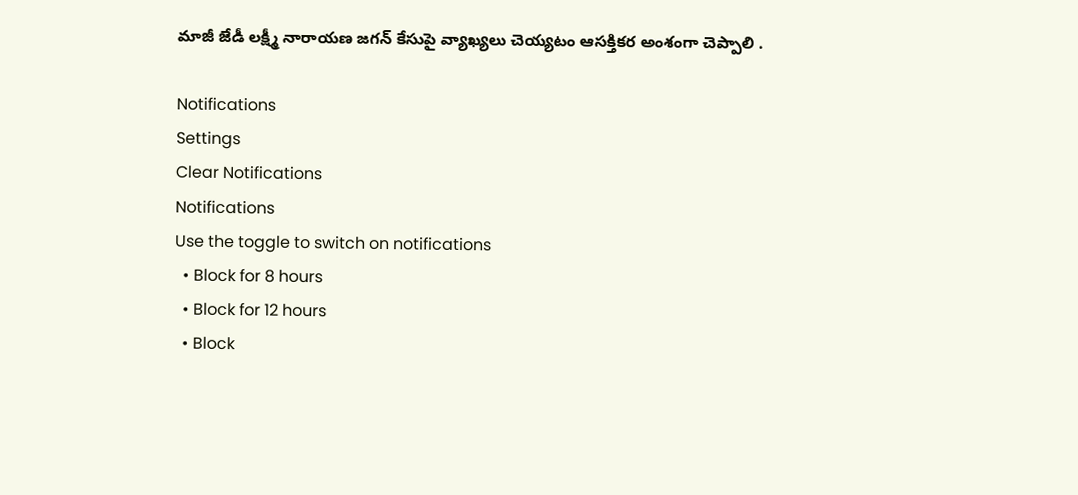మాజీ జేడీ లక్ష్మీ నారాయణ జగన్ కేసుపై వ్యాఖ్యలు చెయ్యటం ఆసక్తికర అంశంగా చెప్పాలి .

Notifications
Settings
Clear Notifications
Notifications
Use the toggle to switch on notifications
  • Block for 8 hours
  • Block for 12 hours
  • Block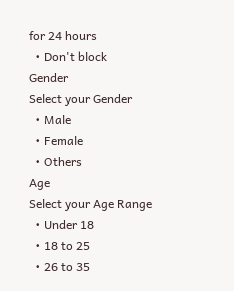for 24 hours
  • Don't block
Gender
Select your Gender
  • Male
  • Female
  • Others
Age
Select your Age Range
  • Under 18
  • 18 to 25
  • 26 to 35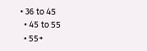• 36 to 45
  • 45 to 55
  • 55+